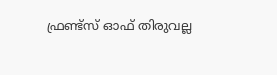ഫ്രണ്ട്സ് ഓഫ് തിരുവല്ല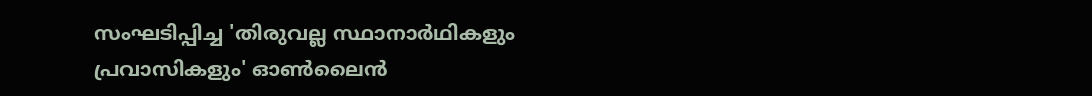സംഘടിപ്പിച്ച 'തിരുവല്ല സ്ഥാനാർഥികളും പ്രവാസികളും' ഓൺലൈൻ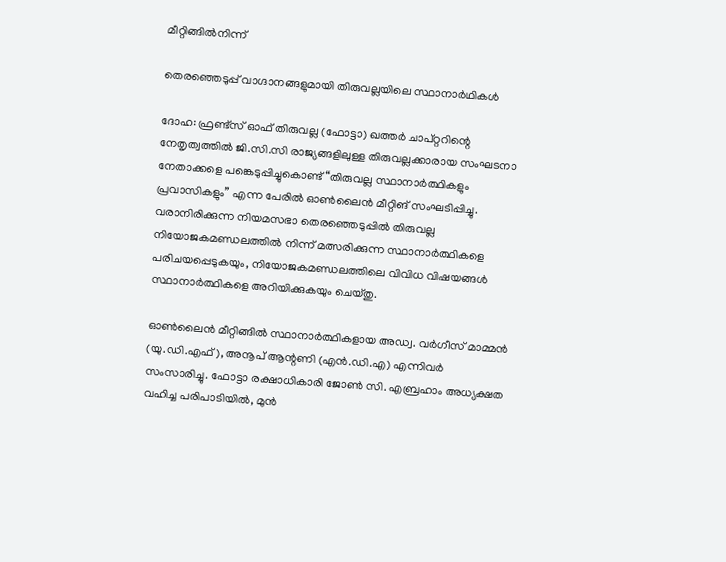മീറ്റിങ്ങിൽനിന്ന്

തെരഞ്ഞെടുപ്പ് വാഗ്ദാനങ്ങളുമായി തിരുവല്ലയിലെ സ്ഥാനാർഥികൾ

ദോഹ: ഫ്രണ്ട്സ് ഓഫ് തിരുവല്ല (ഫോട്ടാ) ഖത്തർ ചാപ്റ്ററിന്റെ നേതൃത്വത്തിൽ ജി.സി.സി രാജ്യങ്ങളിലുള്ള തിരുവല്ലക്കാരായ സംഘടനാ നേതാക്കളെ പങ്കെടുപ്പിച്ചുകൊണ്ട് “തിരുവല്ല സ്ഥാനാർത്ഥികളും പ്രവാസികളും” എന്ന പേരിൽ ഓൺലൈൻ മീറ്റിങ് സംഘടിപ്പിച്ചു. വരാനിരിക്കുന്ന നിയമസഭാ തെരഞ്ഞെടുപ്പിൽ തിരുവല്ല നിയോജകമണ്ഡലത്തിൽ നിന്ന് മത്സരിക്കുന്ന സ്ഥാനാർത്ഥികളെ പരിചയപ്പെടുകയും, നിയോജകമണ്ഡലത്തിലെ വിവിധ വിഷയങ്ങൾ സ്ഥാനാർത്ഥികളെ അറിയിക്കുകയും ചെയ്തു.

ഓൺലൈൻ മീറ്റിങ്ങിൽ സ്ഥാനാർത്ഥികളായ അഡ്വ. വർഗീസ് മാമ്മൻ (യു.ഡി.എഫ്), അനൂപ് ആന്റണി (എൻ.ഡി.എ) എന്നിവർ സംസാരിച്ചു. ഫോട്ടാ രക്ഷാധികാരി ജോൺ സി. എബ്രഹാം അധ്യക്ഷത വഹിച്ച പരിപാടിയിൽ, മുൻ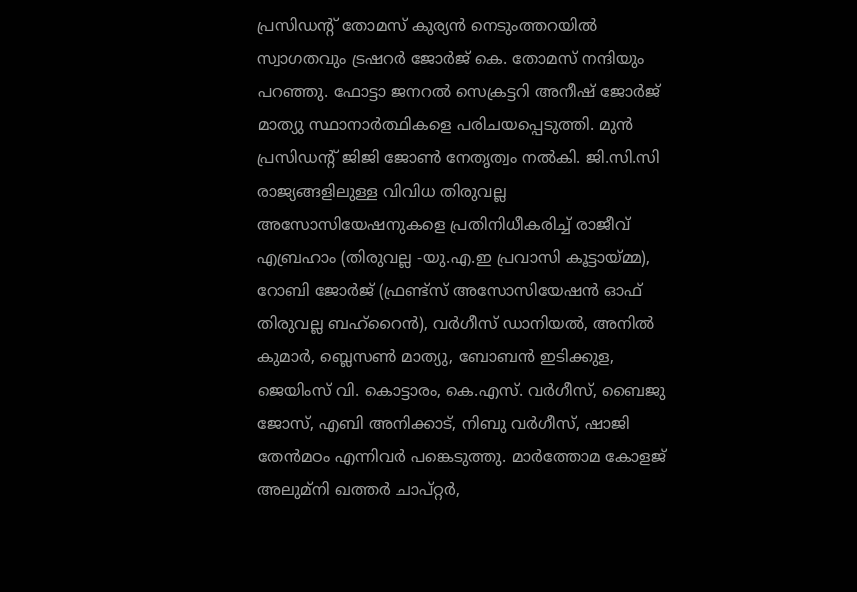പ്രസിഡന്റ് തോമസ് കുര്യൻ നെടുംത്തറയിൽ സ്വാഗതവും ട്രഷറർ ജോർജ് കെ. തോമസ് നന്ദിയും പറഞ്ഞു. ഫോട്ടാ ജനറൽ സെക്രട്ടറി അനീഷ് ജോർജ് മാത്യു സ്ഥാനാർത്ഥികളെ പരിചയപ്പെടുത്തി. മുൻ പ്രസിഡന്റ് ജിജി ജോൺ നേതൃത്വം നൽകി. ജി.സി.സി രാജ്യങ്ങളിലുള്ള വിവിധ തിരുവല്ല അസോസിയേഷനുകളെ പ്രതിനിധീകരിച്ച് രാജീവ് എബ്രഹാം (തിരുവല്ല -യു.എ.ഇ പ്രവാസി കൂട്ടായ്മ്മ), റോബി ജോർജ് (ഫ്രണ്ട്സ് അസോസിയേഷൻ ഓഫ് തിരുവല്ല ബഹ്റൈൻ), വർഗീസ് ഡാനിയൽ, അനിൽ കുമാർ, ബ്ലെസൺ മാത്യു, ബോബൻ ഇടിക്കുള, ജെയിംസ് വി. കൊട്ടാരം, കെ.എസ്. വർഗീസ്, ബൈജു ജോസ്, എബി അനിക്കാട്, നിബു വർഗീസ്, ഷാജി തേൻമഠം എന്നിവർ പങ്കെടുത്തു. മാർത്തോമ കോളജ് അലുമ്നി ഖത്തർ ചാപ്റ്റർ,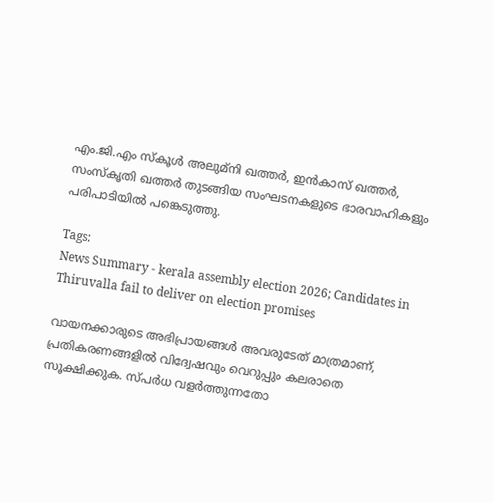എം.ജി.എം സ്കൂൾ അലുമ്നി ഖത്തർ, ഇൻകാസ് ഖത്തർ, സംസ്കൃതി ഖത്തർ തുടങ്ങിയ സംഘടനകളുടെ ഭാരവാഹികളും പരിപാടിയിൽ പങ്കെടുത്തു.

Tags:
News Summary - kerala assembly election 2026; Candidates in Thiruvalla fail to deliver on election promises

വായനക്കാരുടെ അഭിപ്രായങ്ങള്‍ അവരുടേത് മാത്രമാണ്, പ്രതികരണങ്ങളിൽ വിദ്വേഷവും വെറുപ്പും കലരാതെ സൂക്ഷിക്കുക. സ്പർധ വളർത്തുന്നതോ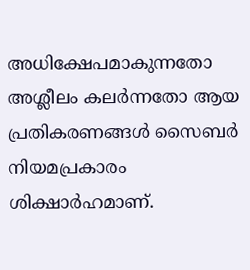അധിക്ഷേപമാകുന്നതോ അശ്ലീലം കലർന്നതോ ആയ പ്രതികരണങ്ങൾ സൈബർ നിയമപ്രകാരം ശിക്ഷാർഹമാണ്.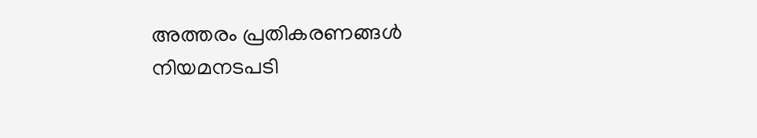അത്തരം പ്രതികരണങ്ങൾ നിയമനടപടി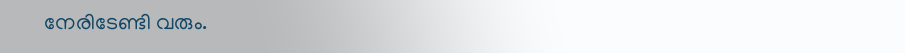നേരിടേണ്ടി വരും.